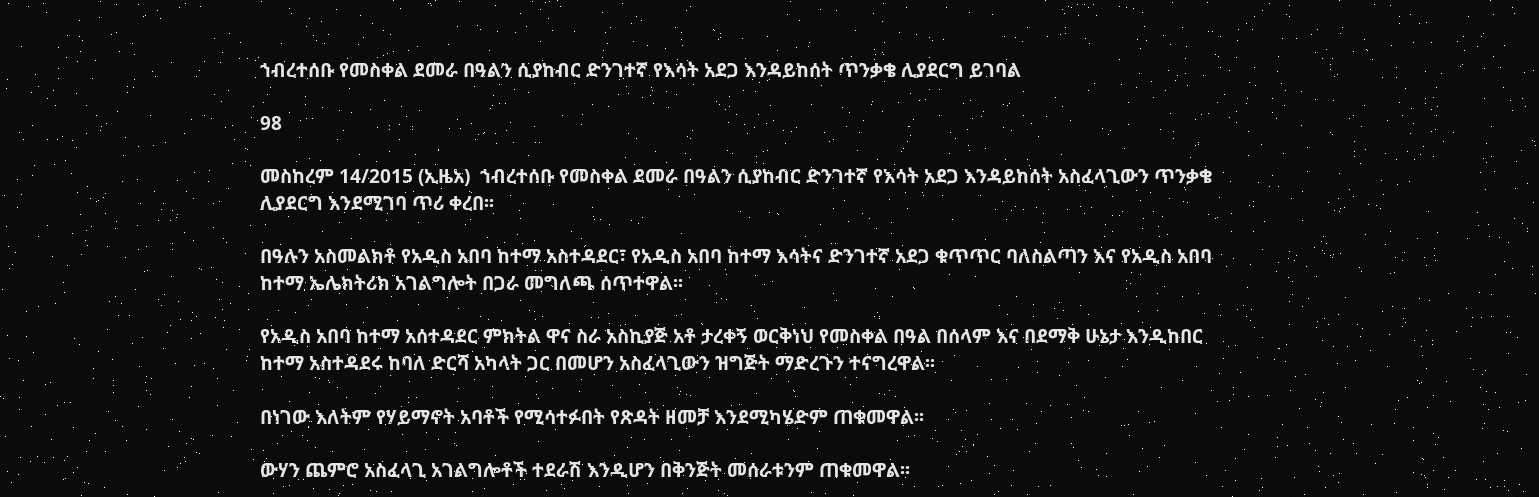ኀብረተሰቡ የመስቀል ደመራ በዓልን ሲያከብር ድንገተኛ የእሳት አደጋ እንዳይከሰት ጥንቃቄ ሊያደርግ ይገባል

98

መስከረም 14/2015 (ኢዜአ)  ኀብረተሰቡ የመስቀል ደመራ በዓልን ሲያከብር ድንገተኛ የእሳት አደጋ እንዳይከሰት አስፈላጊውን ጥንቃቄ ሊያደርግ እንደሚገባ ጥሪ ቀረበ፡፡

በዓሉን አስመልክቶ የአዲስ አበባ ከተማ አስተዳደር፣ የአዲስ አበባ ከተማ እሳትና ድንገተኛ አደጋ ቁጥጥር ባለስልጣን እና የአዲስ አበባ ከተማ ኤሌክትሪክ አገልግሎት በጋራ መግለጫ ሰጥተዋል፡፡

የአዲስ አበባ ከተማ አሰተዳደር ምክትል ዋና ስራ አስኪያጅ አቶ ታረቀኝ ወርቅነህ የመስቀል በዓል በሰላም እና በደማቅ ሁኔታ እንዲከበር ከተማ አስተዳደሩ ከባለ ድርሻ አካላት ጋር በመሆን አስፈላጊውን ዝግጅት ማድረጉን ተናግረዋል፡፡

በነገው እለትም የሃይማኖት አባቶች የሚሳተፉበት የጽዳት ዘመቻ እንደሚካሄድም ጠቁመዋል፡፡

ውሃን ጨምሮ አስፈላጊ አገልግሎቶች ተደራሽ እንዲሆን በቅንጅት መሰራቱንም ጠቁመዋል፡፡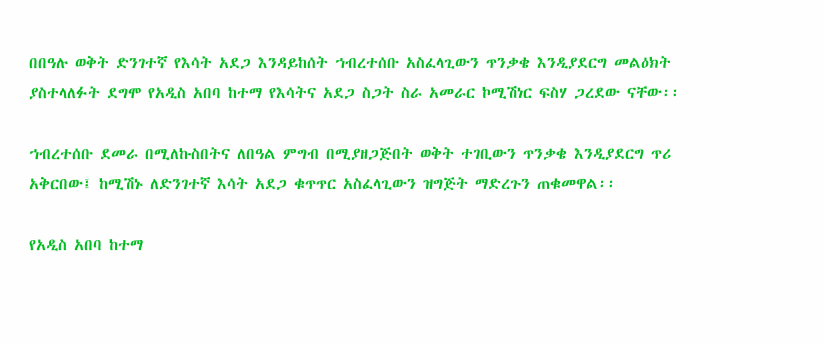በበዓሉ ወቅት ድንገተኛ የእሳት አደጋ እንዳይከሰት ኀብረተሰቡ አስፈላጊውን ጥንቃቄ እንዲያደርግ መልዕክት ያስተላለፉት ደግሞ የአዲስ አበባ ከተማ የእሳትና አደጋ ስጋት ስራ አመራር ኮሚሽነር ፍስሃ ጋረደው ናቸው፡፡

ኀብረተሰቡ ደመራ በሚለኩስበትና ለበዓል ምግብ በሚያዘጋጅበት ወቅት ተገቢውን ጥንቃቄ እንዲያደርግ ጥሪ አቅርበው፤ ከሚሽኑ ለድንገተኛ እሳት አደጋ ቁጥጥር አስፈላጊውን ዝግጅት ማድረጉን ጠቁመዋል፡፡

የአዲስ አበባ ከተማ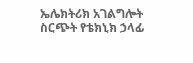ኤሌክትሪክ አገልግሎት ስርጭት የቴክኒክ ኃላፊ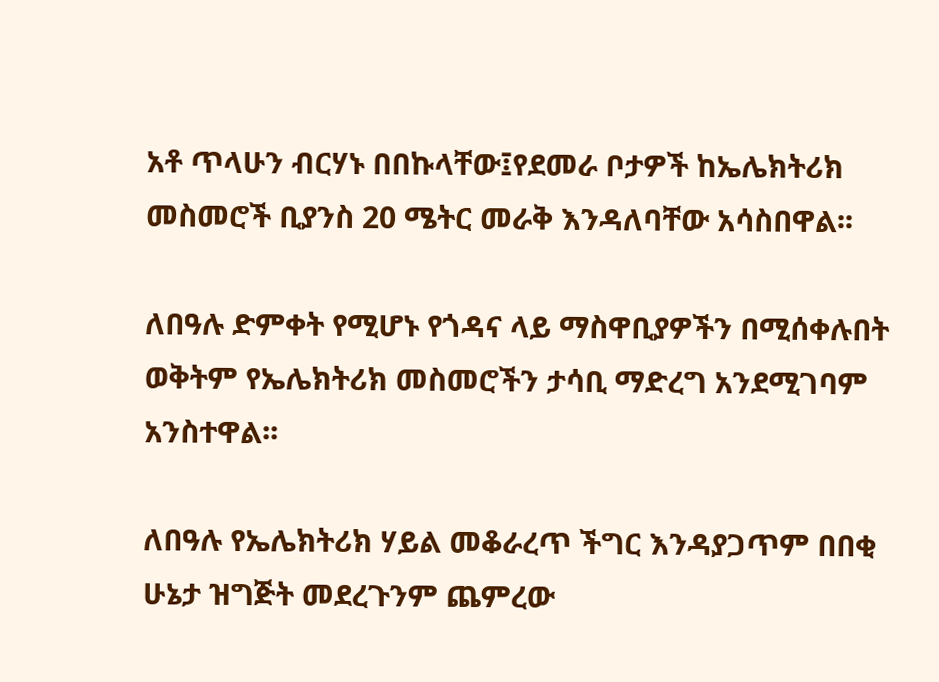አቶ ጥላሁን ብርሃኑ በበኩላቸው፤የደመራ ቦታዎች ከኤሌክትሪክ መስመሮች ቢያንስ 20 ሜትር መራቅ እንዳለባቸው አሳስበዋል፡፡

ለበዓሉ ድምቀት የሚሆኑ የጎዳና ላይ ማስዋቢያዎችን በሚሰቀሉበት ወቅትም የኤሌክትሪክ መስመሮችን ታሳቢ ማድረግ አንደሚገባም አንስተዋል፡፡

ለበዓሉ የኤሌክትሪክ ሃይል መቆራረጥ ችግር እንዳያጋጥም በበቂ ሁኔታ ዝግጅት መደረጉንም ጨምረው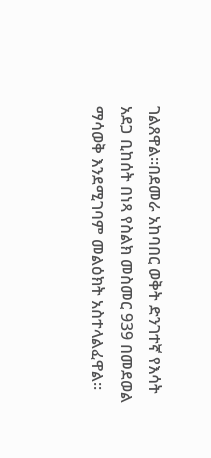ገልጸዋል፡፡በደመራ አከባበር ወቅት ድንገተኛ የእሳት አደጋ ቢከሰት በነጻ የስልክ መስመር 939 በመደወል ማሳወቅ እንደሚገባም መልዕክት አስተላልፈዋል፡፡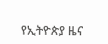የኢትዮጵያ ዜና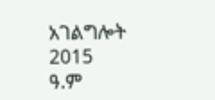አገልግሎት
2015
ዓ.ም